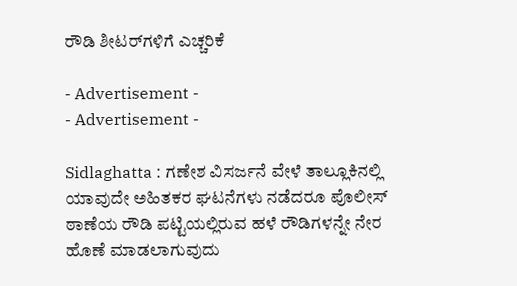ರೌಡಿ ಶೀಟರ್‌ಗಳಿಗೆ ಎಚ್ಚರಿಕೆ

- Advertisement -
- Advertisement -

Sidlaghatta : ಗಣೇಶ ವಿಸರ್ಜನೆ ವೇಳೆ ತಾಲ್ಲೂಕಿನಲ್ಲಿ ಯಾವುದೇ ಅಹಿತಕರ ಘಟನೆಗಳು ನಡೆದರೂ ಪೊಲೀಸ್ ಠಾಣೆಯ ರೌಡಿ ಪಟ್ಟಿಯಲ್ಲಿರುವ ಹಳೆ ರೌಡಿಗಳನ್ನೇ ನೇರ ಹೊಣೆ ಮಾಡಲಾಗುವುದು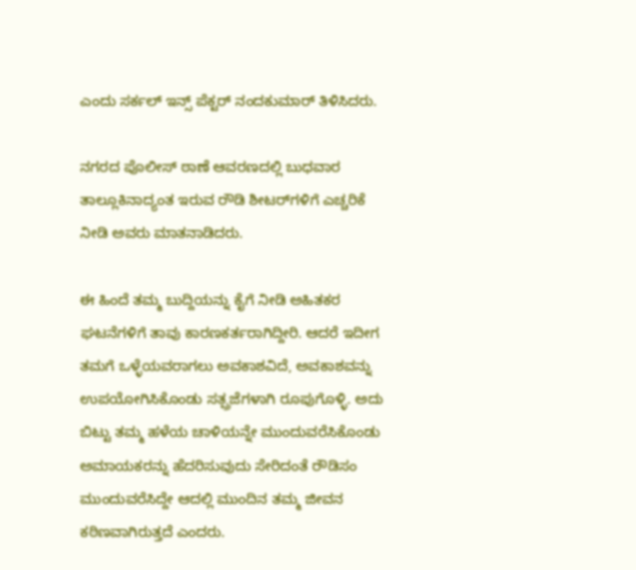ಎಂದು ಸರ್ಕಲ್ ಇನ್ಸ್ ಪೆಕ್ಟರ್ ನಂದಕುಮಾರ್ ತಿಳಿಸಿದರು.

ನಗರದ ಪೊಲೀಸ್ ಠಾಣೆ ಆವರಣದಲ್ಲಿ ಬುಧವಾರ ತಾಲ್ಲೂಕಿನಾದ್ಯಂತ ಇರುವ ರೌಡಿ ಶೀಟರ್‌ಗಳಿಗೆ ಎಚ್ಚರಿಕೆ ನೀಡಿ ಅವರು ಮಾತನಾಡಿದರು.

ಈ ಹಿಂದೆ ತಮ್ಮ ಬುದ್ದಿಯನ್ನು ಕೈಗೆ ನೀಡಿ ಅಹಿತಕರ ಘಟನೆಗಳಿಗೆ ತಾವು ಕಾರಣಕರ್ತರಾಗಿದ್ದೀರಿ. ಆದರೆ ಇದೀಗ ತಮಗೆ ಒಳ್ಳೆಯವರಾಗಲು ಅವಕಾಶವಿದೆ, ಅವಕಾಶವನ್ನು ಉಪಯೋಗಿಸಿಕೊಂಡು ಸತ್ಪ್ರಜೆಗಳಾಗಿ ರೂಪುಗೊಳ್ಳಿ. ಅದು ಬಿಟ್ಟು ತಮ್ಮ ಹಳೆಯ ಚಾಳಿಯನ್ನೇ ಮುಂದುವರೆಸಿಕೊಂಡು ಅಮಾಯಕರನ್ನು ಹೆದರಿಸುವುದು ಸೇರಿದಂತೆ ರೌಡಿಸಂ ಮುಂದುವರೆಸಿದ್ದೇ ಆದಲ್ಲಿ ಮುಂದಿನ ತಮ್ಮ ಜೀವನ ಕಠಿಣವಾಗಿರುತ್ತದೆ ಎಂದರು.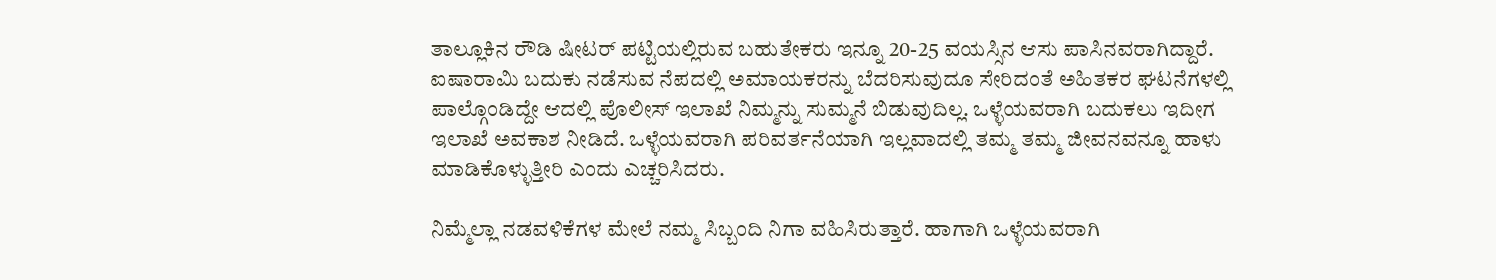ತಾಲ್ಲೂಕಿನ ರೌಡಿ ಷೀಟರ್ ಪಟ್ಟಿಯಲ್ಲಿರುವ ಬಹುತೇಕರು ಇನ್ನೂ 20-25 ವಯಸ್ಸಿನ ಆಸು ಪಾಸಿನವರಾಗಿದ್ದಾರೆ. ಐಷಾರಾಮಿ ಬದುಕು ನಡೆಸುವ ನೆಪದಲ್ಲಿ ಅಮಾಯಕರನ್ನು ಬೆದರಿಸುವುದೂ ಸೇರಿದಂತೆ ಅಹಿತಕರ ಘಟನೆಗಳಲ್ಲಿ ಪಾಲ್ಗೊಂಡಿದ್ದೇ ಆದಲ್ಲಿ ಪೊಲೀಸ್ ಇಲಾಖೆ ನಿಮ್ಮನ್ನು ಸುಮ್ಮನೆ ಬಿಡುವುದಿಲ್ಲ. ಒಳ್ಳೆಯವರಾಗಿ ಬದುಕಲು ಇದೀಗ ಇಲಾಖೆ ಅವಕಾಶ ನೀಡಿದೆ. ಒಳ್ಳೆಯವರಾಗಿ ಪರಿವರ್ತನೆಯಾಗಿ ಇಲ್ಲವಾದಲ್ಲಿ ತಮ್ಮ ತಮ್ಮ ಜೀವನವನ್ನೂ ಹಾಳು ಮಾಡಿಕೊಳ್ಳುತ್ತೀರಿ ಎಂದು ಎಚ್ಚರಿಸಿದರು.

ನಿಮ್ಮೆಲ್ಲಾ ನಡವಳಿಕೆಗಳ ಮೇಲೆ ನಮ್ಮ ಸಿಬ್ಬಂದಿ ನಿಗಾ ವಹಿಸಿರುತ್ತಾರೆ. ಹಾಗಾಗಿ ಒಳ್ಳೆಯವರಾಗಿ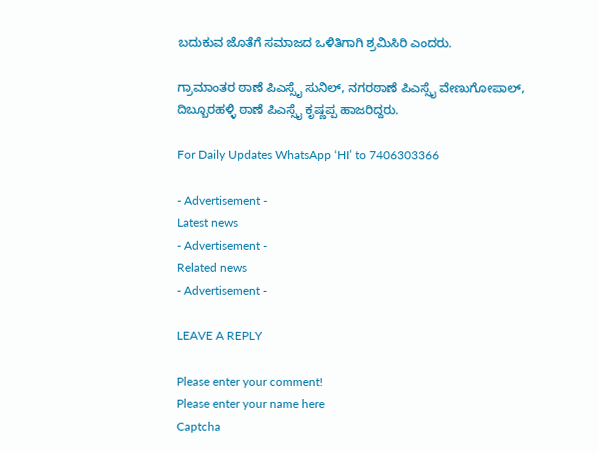ಬದುಕುವ ಜೊತೆಗೆ ಸಮಾಜದ ಒಳಿತಿಗಾಗಿ ಶ್ರಮಿಸಿರಿ ಎಂದರು.

ಗ್ರಾಮಾಂತರ ಠಾಣೆ ಪಿಎಸ್ಸೈ ಸುನಿಲ್, ನಗರಠಾಣೆ ಪಿಎಸ್ಸೈ ವೇಣುಗೋಪಾಲ್, ದಿಬ್ಬೂರಹಳ್ಳಿ ಠಾಣೆ ಪಿಎಸ್ಸೈ ಕೃಷ್ಣಪ್ಪ ಹಾಜರಿದ್ದರು.

For Daily Updates WhatsApp ‘HI’ to 7406303366

- Advertisement -
Latest news
- Advertisement -
Related news
- Advertisement -

LEAVE A REPLY

Please enter your comment!
Please enter your name here
Captcha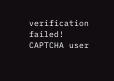verification failed!
CAPTCHA user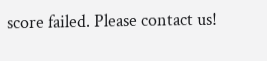score failed. Please contact us!